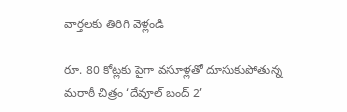వార్తలకు తిరిగి వెళ్లండి

రూ. 80 కోట్లకు పైగా వసూళ్లతో దూసుకుపోతున్న మరాఠీ చిత్రం ‘దేవూల్ బంద్ 2’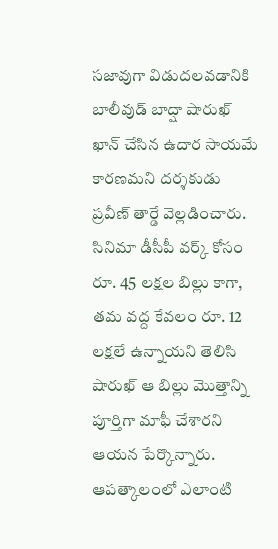సజావుగా విడుదలవడానికి బాలీవుడ్ బాద్షా షారుఖ్ ఖాన్ చేసిన ఉదార సాయమే కారణమని దర్శకుడు ప్రవీణ్ తార్డే వెల్లడించారు.
సినిమా డీసీపీ వర్క్ కోసం రూ. 45 లక్షల బిల్లు కాగా, తమ వద్ద కేవలం రూ. 12 లక్షలే ఉన్నాయని తెలిసి షారుఖ్ ఆ బిల్లు మొత్తాన్ని పూర్తిగా మాఫీ చేశారని ఆయన పేర్కొన్నారు. ఆపత్కాలంలో ఎలాంటి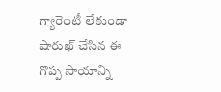గ్యారెంటీ లేకుండా షారుఖ్ చేసిన ఈ గొప్ప సాయాన్ని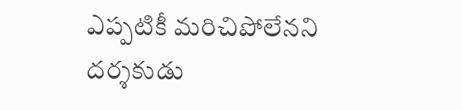ఎప్పటికీ మరిచిపోలేనని దర్శకుడు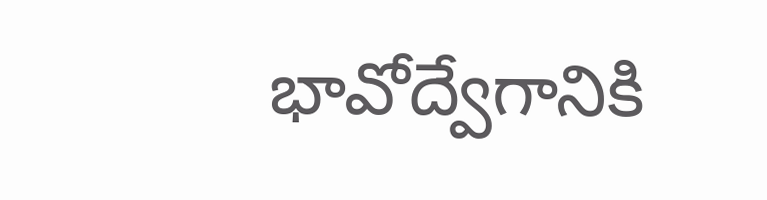భావోద్వేగానికి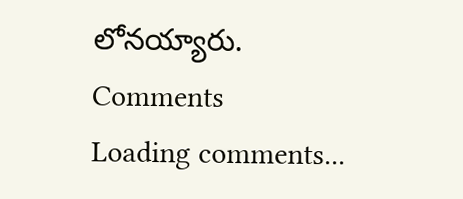లోనయ్యారు.
Comments
Loading comments...